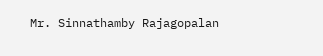Mr. Sinnathamby Rajagopalan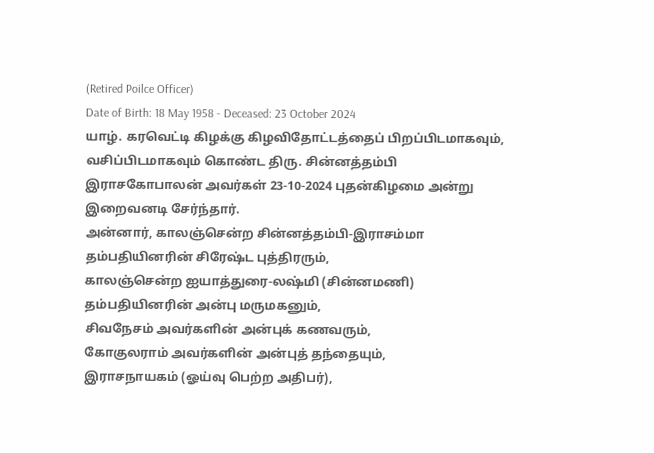(Retired Poilce Officer)
Date of Birth: 18 May 1958 - Deceased: 23 October 2024
யாழ். கரவெட்டி கிழக்கு கிழவிதோட்டத்தைப் பிறப்பிடமாகவும், வசிப்பிடமாகவும் கொண்ட திரு. சின்னத்தம்பி இராசகோபாலன் அவர்கள் 23-10-2024 புதன்கிழமை அன்று இறைவனடி சேர்ந்தார்.
அன்னார், காலஞ்சென்ற சின்னத்தம்பி-இராசம்மா தம்பதியினரின் சிரேஷ்ட புத்திரரும்,
காலஞ்சென்ற ஐயாத்துரை-லஷ்மி (சின்னமணி) தம்பதியினரின் அன்பு மருமகனும்,
சிவநேசம் அவர்களின் அன்புக் கணவரும்,
கோகுலராம் அவர்களின் அன்புத் தந்தையும்,
இராசநாயகம் (ஓய்வு பெற்ற அதிபர்),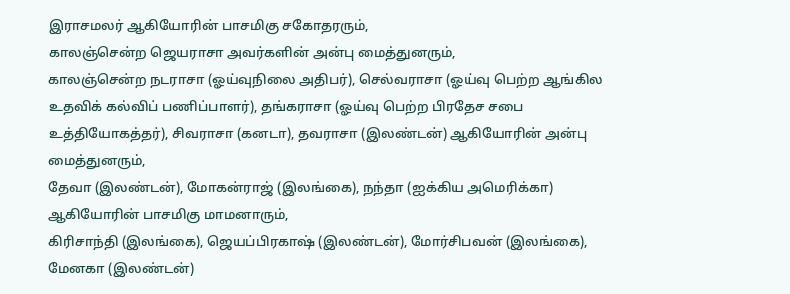இராசமலர் ஆகியோரின் பாசமிகு சகோதரரும்,
காலஞ்சென்ற ஜெயராசா அவர்களின் அன்பு மைத்துனரும்,
காலஞ்சென்ற நடராசா (ஓய்வுநிலை அதிபர்), செல்வராசா (ஓய்வு பெற்ற ஆங்கில உதவிக் கல்விப் பணிப்பாளர்), தங்கராசா (ஓய்வு பெற்ற பிரதேச சபை உத்தியோகத்தர்), சிவராசா (கனடா), தவராசா (இலண்டன்) ஆகியோரின் அன்பு மைத்துனரும்,
தேவா (இலண்டன்), மோகன்ராஜ் (இலங்கை), நந்தா (ஐக்கிய அமெரிக்கா) ஆகியோரின் பாசமிகு மாமனாரும்,
கிரிசாந்தி (இலங்கை), ஜெயப்பிரகாஷ் (இலண்டன்), மோர்சிபவன் (இலங்கை), மேனகா (இலண்டன்)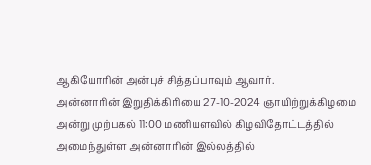ஆகியோரின் அன்புச் சித்தப்பாவும் ஆவார்.
அன்னாரின் இறுதிக்கிரியை 27-10-2024 ஞாயிற்றுக்கிழமை அன்று முற்பகல் 11:00 மணியளவில் கிழவிதோட்டத்தில் அமைந்துள்ள அன்னாரின் இல்லத்தில்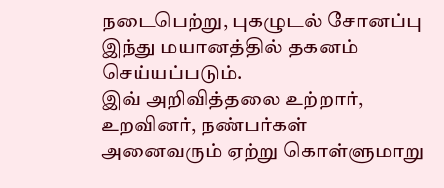நடைபெற்று, புகழுடல் சோனப்பு இந்து மயானத்தில் தகனம் செய்யப்படும்.
இவ் அறிவித்தலை உற்றார், உறவினர், நண்பர்கள் அனைவரும் ஏற்று கொள்ளுமாறு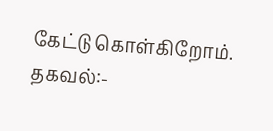கேட்டு கொள்கிறோம்.
தகவல்:-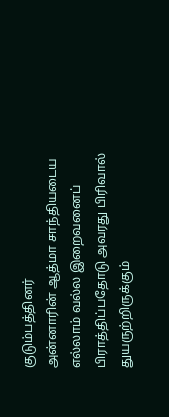குடும்பத்தினர்
அன்னாரின் ஆத்மா சாந்தியடைய எல்லாம் வல்ல இறைவனைப் பிராத்திப்பதோடு அவரது பிரிவால் துயருற்றிருக்கும்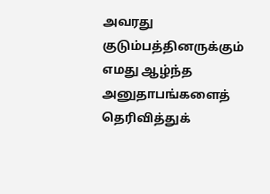அவரது குடும்பத்தினருக்கும் எமது ஆழ்ந்த அனுதாபங்களைத் தெரிவித்துக்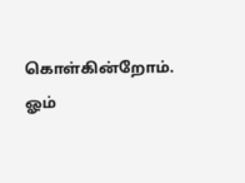கொள்கின்றோம்.
ஓம்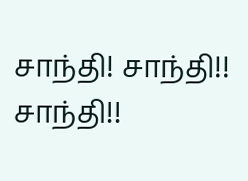சாந்தி! சாந்தி!! சாந்தி!!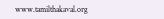www.tamilthakaval.org